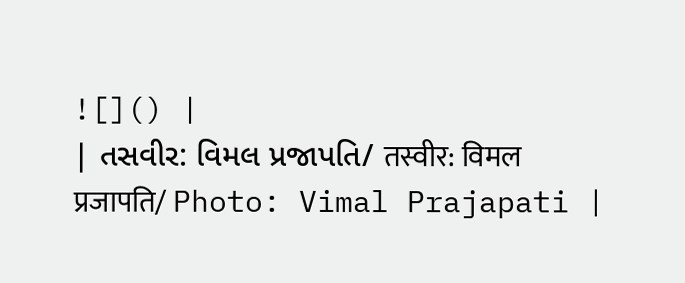![]() |
| તસવીર: વિમલ પ્રજાપતિ/ तस्वीर: विमल प्रजापति/ Photo: Vimal Prajapati |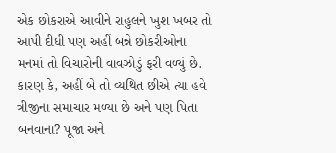એક છોકરાએ આવીને રાહુલને ખુશ ખબર તો આપી દીધી પણ અહીં બન્ને છોકરીઓના મનમાં તો વિચારોની વાવઝોડું ફરી વળ્યું છે. કારણ કે, અહીં બે તો વ્યથિત છીએ ત્યા હવે ત્રીજીના સમાચાર મળ્યા છે અને પણ પિતા બનવાના? પૂજા અને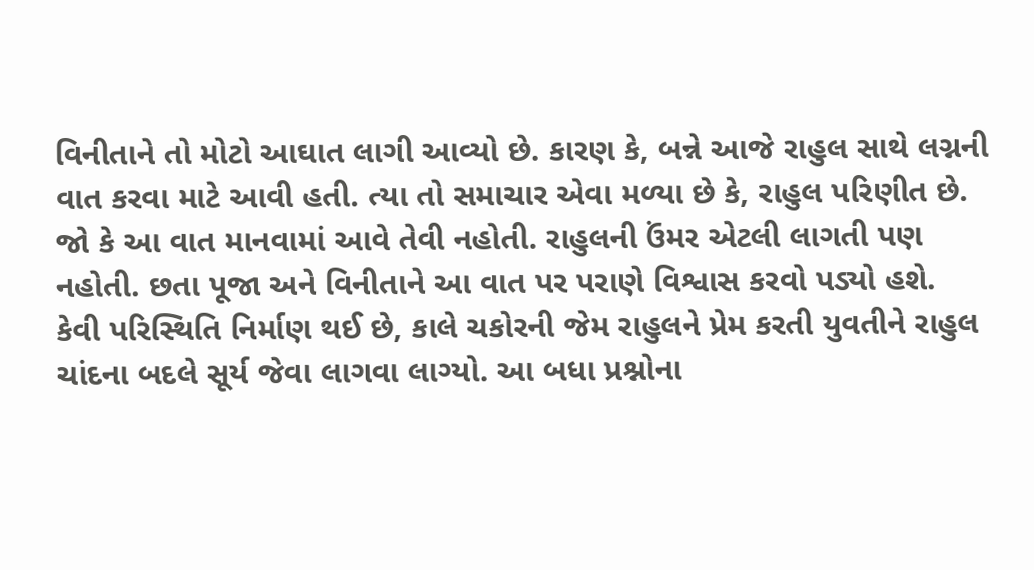વિનીતાને તો મોટો આઘાત લાગી આવ્યો છે. કારણ કે, બન્ને આજે રાહુલ સાથે લગ્નની વાત કરવા માટે આવી હતી. ત્યા તો સમાચાર એવા મળ્યા છે કે, રાહુલ પરિણીત છે. જો કે આ વાત માનવામાં આવે તેવી નહોતી. રાહુલની ઉંમર એટલી લાગતી પણ નહોતી. છતા પૂજા અને વિનીતાને આ વાત પર પરાણે વિશ્વાસ કરવો પડ્યો હશે.
કેવી પરિસ્થિતિ નિર્માણ થઈ છે, કાલે ચકોરની જેમ રાહુલને પ્રેમ કરતી યુવતીને રાહુલ ચાંદના બદલે સૂર્ય જેવા લાગવા લાગ્યો. આ બધા પ્રશ્નોના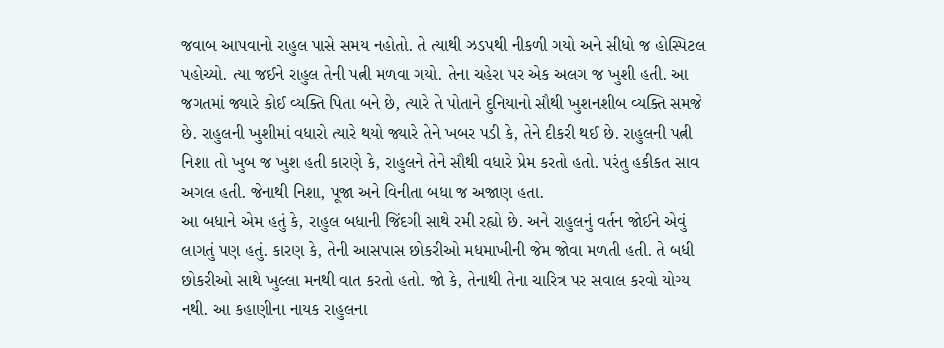જવાબ આપવાનો રાહુલ પાસે સમય નહોતો. તે ત્યાથી ઝડપથી નીકળી ગયો અને સીધો જ હોસ્પિટલ પહોચ્યો. ત્યા જઈને રાહુલ તેની પત્ની મળવા ગયો. તેના ચહેરા પર એક અલગ જ ખુશી હતી. આ જગતમાં જ્યારે કોઈ વ્યક્તિ પિતા બને છે, ત્યારે તે પોતાને દુનિયાનો સૌથી ખુશનશીબ વ્યક્તિ સમજે છે. રાહુલની ખુશીમાં વધારો ત્યારે થયો જ્યારે તેને ખબર પડી કે, તેને દીકરી થઈ છે. રાહુલની પત્ની નિશા તો ખુબ જ ખુશ હતી કારણે કે, રાહુલને તેને સૌથી વધારે પ્રેમ કરતો હતો. પરંતુ હકીકત સાવ અગલ હતી. જેનાથી નિશા, પૂજા અને વિનીતા બધા જ અજાણ હતા.
આ બધાને એમ હતું કે, રાહુલ બધાની જિંદગી સાથે રમી રહ્યો છે. અને રાહુલનું વર્તન જોઈને એવું લાગતું પણ હતું. કારણ કે, તેની આસપાસ છોકરીઓ મધમાખીની જેમ જોવા મળતી હતી. તે બધી છોકરીઓ સાથે ખુલ્લા મનથી વાત કરતો હતો. જો કે, તેનાથી તેના ચારિત્ર પર સવાલ કરવો યોગ્ય નથી. આ કહાણીના નાયક રાહુલના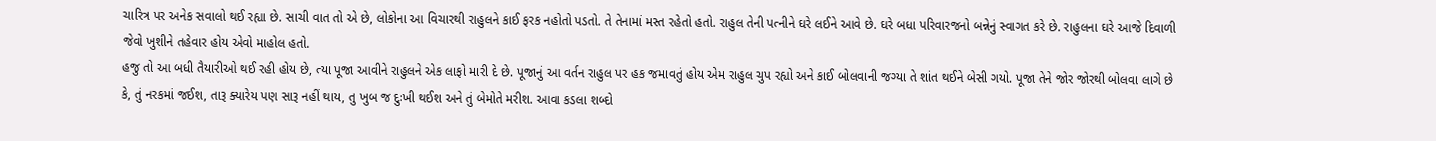ચારિત્ર પર અનેક સવાલો થઈ રહ્યા છે. સાચી વાત તો એ છે, લોકોના આ વિચારથી રાહુલને કાઈ ફરક નહોતો પડતો. તે તેનામાં મસ્ત રહેતો હતો. રાહુલ તેની પત્નીને ઘરે લઈને આવે છે. ઘરે બધા પરિવારજનો બન્નેનું સ્વાગત કરે છે. રાહુલના ઘરે આજે દિવાળી જેવો ખુશીને તહેવાર હોય એવો માહોલ હતો.
હજુ તો આ બધી તૈયારીઓ થઈ રહી હોય છે, ત્યા પૂજા આવીને રાહુલને એક લાફો મારી દે છે. પૂજાનું આ વર્તન રાહુલ પર હક જમાવતું હોય એમ રાહુલ ચુપ રહ્યો અને કાઈ બોલવાની જગ્યા તે શાંત થઈને બેસી ગયો. પૂજા તેને જોર જોરથી બોલવા લાગે છે કે, તું નરકમાં જઈશ, તારૂ ક્યારેય પણ સારૂ નહીં થાય, તુ ખુબ જ દુઃખી થઈશ અને તું બેમોતે મરીશ. આવા કડલા શબ્દો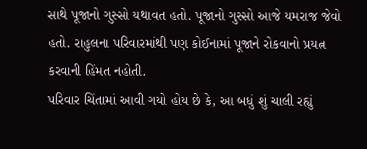સાથે પૂજાનો ગુસ્સો યથાવત હતો. પૂજાનો ગુસ્સો આજે યમરાજ જેવો હતો. રાહુલના પરિવારમાંથી પણ કોઈનામાં પૂજાને રોકવાનો પ્રયત્ન કરવાની હિંમત નહોતી.
પરિવાર ચિંતામાં આવી ગયો હોય છે કે, આ બધું શું ચાલી રહ્યું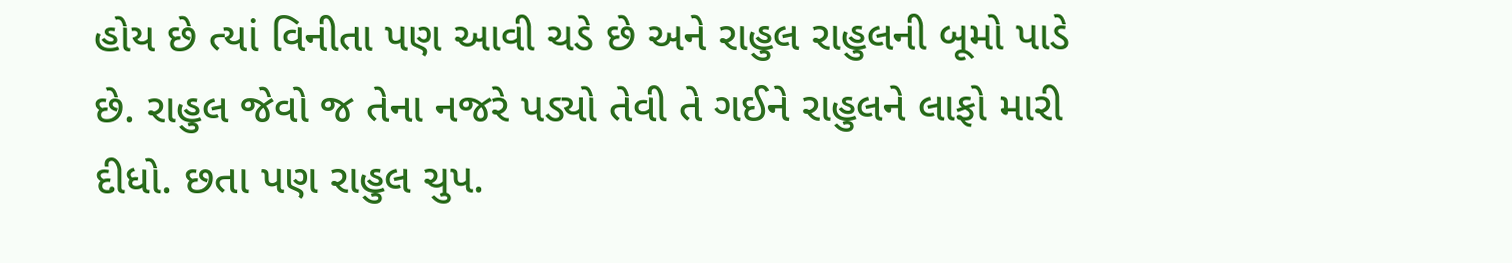હોય છે ત્યાં વિનીતા પણ આવી ચડે છે અને રાહુલ રાહુલની બૂમો પાડે છે. રાહુલ જેવો જ તેના નજરે પડ્યો તેવી તે ગઈને રાહુલને લાફો મારી દીધો. છતા પણ રાહુલ ચુપ.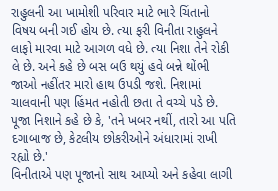રાહુલની આ ખામોશી પરિવાર માટે ભારે ચિંતાનો વિષય બની ગઈ હોય છે. ત્યા ફરી વિનીતા રાહુલને લાફો મારવા માટે આગળ વધે છે. ત્યા નિશા તેને રોકી લે છે. અને કહે છે બસ બઉ થયું હવે બન્ને થોંભી જાઓ નહીંતર મારો હાથ ઉપડી જશે. નિશામાં ચાલવાની પણ હિંમત નહોતી છતા તે વચ્ચે પડે છે.
પૂજા નિશાને કહે છે કે, 'તને ખબર નથીં, તારો આ પતિ દગાબાજ છે, કેટલીય છોકરીઓને અંધારામાં રાખી રહ્યો છે.'
વિનીતાએ પણ પૂજાનો સાથ આપ્યો અને કહેવા લાગી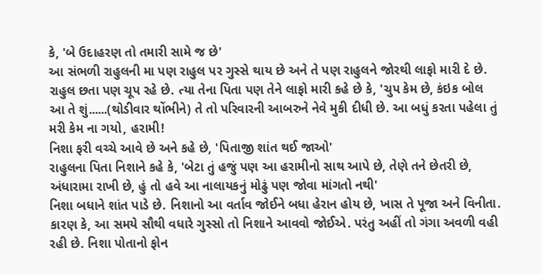કે, 'બે ઉદાહરણ તો તમારી સામે જ છે'
આ સંભળી રાહુલની મા પણ રાહુલ પર ગુસ્સે થાય છે અને તે પણ રાહુલને જોરથી લાફો મારી દે છે. રાહુલ છતા પણ ચૂપ રહે છે. ત્યા તેના પિતા પણ તેને લાફો મારી કહે છે કે, 'ચુપ કેમ છે, કંઇક બોલ આ તે શું......(થોડીવાર થોંભીને) તે તો પરિવારની આબરુને નેવે મુકી દીધી છે. આ બધું કરતા પહેલા તું મરી કેમ ના ગયો, હરામી!
નિશા ફરી વચ્ચે આવે છે અને કહે છે, 'પિતાજી શાંત થઈ જાઓ'
રાહુલના પિતા નિશાને કહે કે, 'બેટા તું હજું પણ આ હરામીનો સાથ આપે છે, તેણે તને છેતરી છે, અંધારામા રાખી છે, હું તો હવે આ નાલાયકનું મોઢું પણ જોવા માંગતો નથી'
નિશા બધાને શાંત પાડે છે. નિશાનો આ વર્તાવ જોઈને બધા હેરાન હોય છે, ખાસ તે પૂજા અને વિનીતા. કારણ કે, આ સમયે સૌથી વધારે ગુસ્સો તો નિશાને આવવો જોઈએ. પરંતુ અહીં તો ગંગા અવળી વહી રહી છે. નિશા પોતાનો ફોન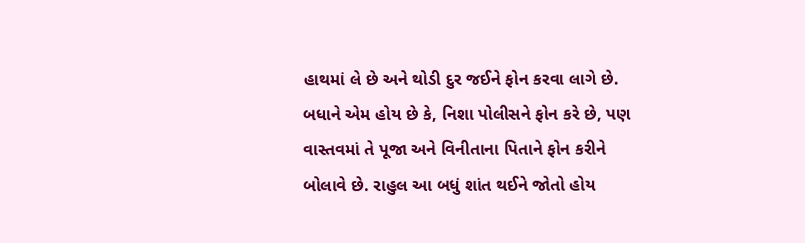હાથમાં લે છે અને થોડી દુર જઈને ફોન કરવા લાગે છે. બધાને એમ હોય છે કે, નિશા પોલીસને ફોન કરે છે, પણ વાસ્તવમાં તે પૂજા અને વિનીતાના પિતાને ફોન કરીને બોલાવે છે. રાહુલ આ બધું શાંત થઈને જોતો હોય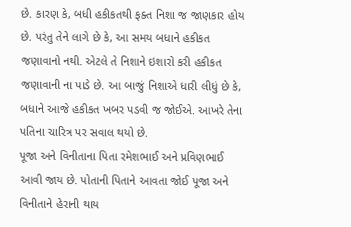છે. કારણ કે, બધી હકીકતથી ફક્ત નિશા જ જાણકાર હોય છે. પરંતુ તેને લાગે છે કે, આ સમય બધાને હકીકત જણાવાનો નથી. એટલે તે નિશાને ઇશારો કરી હકીકત જણાવાની ના પાડે છે. આ બાજું નિશાએ ધારી લીધું છે કે, બધાને આજે હકીકત ખબર પડવી જ જોઈએ. આખરે તેના પતિના ચારિત્ર પર સવાલ થયો છે.
પૂજા અને વિનીતાના પિતા રમેશભાઈ અને પ્રવિણભાઈ આવી જાય છે. પોતાની પિતાને આવતા જોઈ પૂજા અને વિનીતાને હેરાની થાય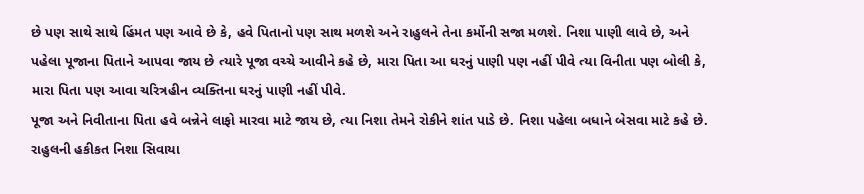છે પણ સાથે સાથે હિંમત પણ આવે છે કે, હવે પિતાનો પણ સાથ મળશે અને રાહુલને તેના કર્મોની સજા મળશે. નિશા પાણી લાવે છે, અને પહેલા પૂજાના પિતાને આપવા જાય છે ત્યારે પૂજા વચ્ચે આવીને કહે છે, મારા પિતા આ ઘરનું પાણી પણ નહીં પીવે ત્યા વિનીતા પણ બોલી કે, મારા પિતા પણ આવા ચરિત્રહીન વ્યક્તિના ઘરનું પાણી નહીં પીવે.
પૂજા અને નિવીતાના પિતા હવે બન્નેને લાફો મારવા માટે જાય છે, ત્યા નિશા તેમને રોકીને શાંત પાડે છે. નિશા પહેલા બધાને બેસવા માટે કહે છે. રાહુલની હકીકત નિશા સિવાયા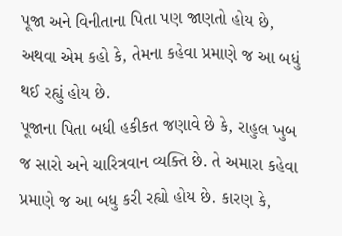પૂજા અને વિનીતાના પિતા પણ જાણતો હોય છે, અથવા એમ કહો કે, તેમના કહેવા પ્રમાણે જ આ બધું થઈ રહ્યું હોય છે.
પૂજાના પિતા બધી હકીકત જણાવે છે કે, રાહુલ ખુબ જ સારો અને ચારિત્રવાન વ્યક્તિ છે. તે અમારા કહેવા પ્રમાણે જ આ બધુ કરી રહ્યો હોય છે. કારણ કે,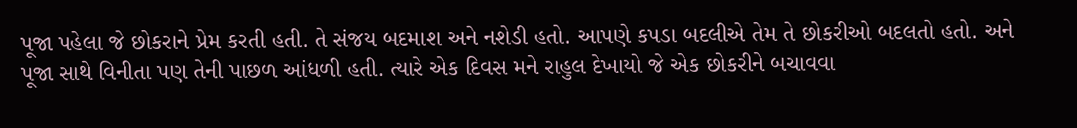પૂજા પહેલા જે છોકરાને પ્રેમ કરતી હતી. તે સંજય બદમાશ અને નશેડી હતો. આપણે કપડા બદલીએ તેમ તે છોકરીઓ બદલતો હતો. અને પૂજા સાથે વિનીતા પણ તેની પાછળ આંધળી હતી. ત્યારે એક દિવસ મને રાહુલ દેખાયો જે એક છોકરીને બચાવવા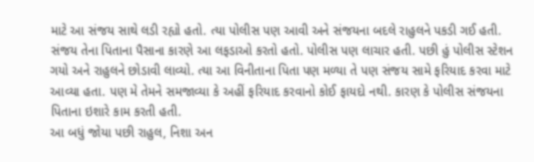માટે આ સંજય સાથે લડી રહ્યો હતો. ત્યા પોલીસ પણ આવી અને સંજયના બદલે રાહુલને પકડી ગઈ હતી.
સંજય તેના પિતાના પૈસાના કારણે આ લફડાઓ કરતો હતો. પોલીસ પણ લાચાર હતી. પછી હું પોલીસ સ્ટેશન ગયો અને રાહુલને છોડાવી લાવ્યો. ત્યા આ વિનીતાના પિતા પણ મળ્યા તે પણ સંજય સામે ફરિયાદ કરવા માટે આવ્યા હતા. પણ મે તેમને સમજાવ્યા કે અહીં ફરિયાદ કરવાનો કોઈ ફાયદો નથી. કારણ કે પોલીસ સંજયના પિતાના ઇશારે કામ કરતી હતી.
આ બધું જોયા પછી રાહુલ, નિશા અન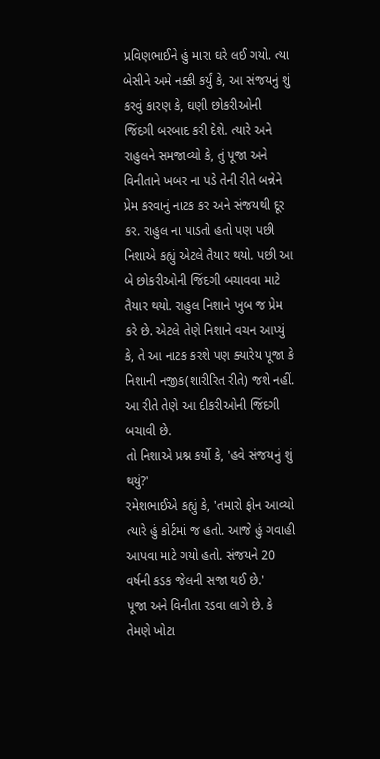પ્રવિણભાઈને હું મારા ઘરે લઈ ગયો. ત્યા બેસીને અમે નક્કી કર્યું કે, આ સંજયનું શું કરવું કારણ કે, ઘણી છોકરીઓની જિંદગી બરબાદ કરી દેશે. ત્યારે અને રાહુલને સમજાવ્યો કે, તું પૂજા અને વિનીતાને ખબર ના પડે તેની રીતે બન્નેને પ્રેમ કરવાનું નાટક કર અને સંજયથી દૂર કર. રાહુલ ના પાડતો હતો પણ પછી નિશાએ કહ્યું એટલે તૈયાર થયો. પછી આ બે છોકરીઓની જિંદગી બચાવવા માટે તૈયાર થયો. રાહુલ નિશાને ખુબ જ પ્રેમ કરે છે. એટલે તેણે નિશાને વચન આપ્યું કે, તે આ નાટક કરશે પણ ક્યારેય પૂજા કે નિશાની નજીક(શારીરિત રીતે) જશે નહીં. આ રીતે તેણે આ દીકરીઓની જિંદગી બચાવી છે.
તો નિશાએ પ્રશ્ન કર્યો કે, 'હવે સંજયનું શું થયું?'
રમેશભાઈએ કહ્યું કે, 'તમારો ફોન આવ્યો ત્યારે હું કોર્ટમાં જ હતો. આજે હું ગવાહી આપવા માટે ગયો હતો. સંજયને 20 વર્ષની કડક જેલની સજા થઈ છે.'
પૂજા અને વિનીતા રડવા લાગે છે. કે તેમણે ખોટા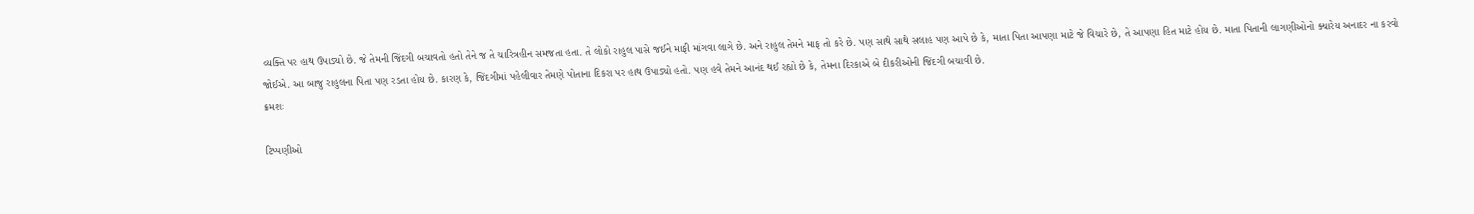વ્યક્તિ પર હાથ ઉપાડ્યો છે. જે તેમની જિંદગી બચાવતો હતો તેને જ તે ચારિત્રહીન સમજતા હતા. તે લોકો રાહુલ પાસે જઈને માફી માંગવા લાગે છે. અને રાહુલ તેમને માફ તો કરે છે. પણ સાથે સાથે સલાહ પણ આપે છે કે, માતા પિતા આપણા માટે જે વિચારે છે, તે આપણા હિત માટે હોય છે. માતા પિતાની લાગણીઓનો ક્યારેય અનાદર ના કરવો જોઈએ. આ બાજુ રાહુલના પિતા પણ રડતા હોય છે. કારણ કે, જિંદગીમાં પહેલીવાર તેમણે પોતાના દિકરા પર હાથ ઉપાડ્યો હતો. પણ હવે તેમને આનંદ થઈ રહ્યો છે કે, તેમના દિરકાએ બે દીકરીઓની જિંદગી બચાવી છે.
ક્રમશઃ

ટિપ્પણીઓ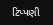ટિપ્પણી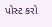પોસ્ટ કરો